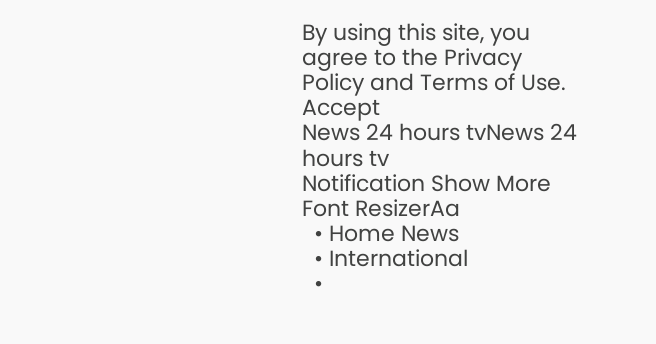By using this site, you agree to the Privacy Policy and Terms of Use.
Accept
News 24 hours tvNews 24 hours tv
Notification Show More
Font ResizerAa
  • Home News
  • International
  •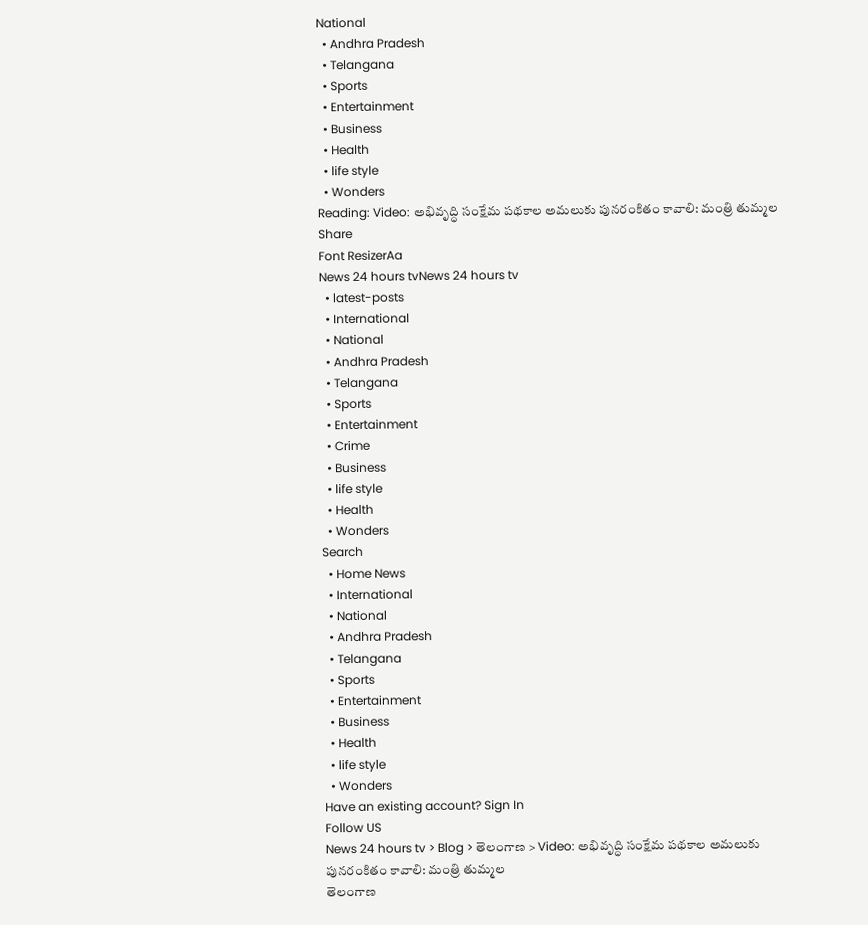National
  • Andhra Pradesh
  • Telangana
  • Sports
  • Entertainment
  • Business
  • Health
  • life style
  • Wonders
Reading: Video: అభివృద్ధి సంక్షేమ పథకాల అమలుకు పునరంకితం కావాలి: మంత్రి తుమ్మల
Share
Font ResizerAa
News 24 hours tvNews 24 hours tv
  • latest-posts
  • International
  • National
  • Andhra Pradesh
  • Telangana
  • Sports
  • Entertainment
  • Crime
  • Business
  • life style
  • Health
  • Wonders
Search
  • Home News
  • International
  • National
  • Andhra Pradesh
  • Telangana
  • Sports
  • Entertainment
  • Business
  • Health
  • life style
  • Wonders
Have an existing account? Sign In
Follow US
News 24 hours tv > Blog > తెలంగాణ > Video: అభివృద్ధి సంక్షేమ పథకాల అమలుకు పునరంకితం కావాలి: మంత్రి తుమ్మల
తెలంగాణ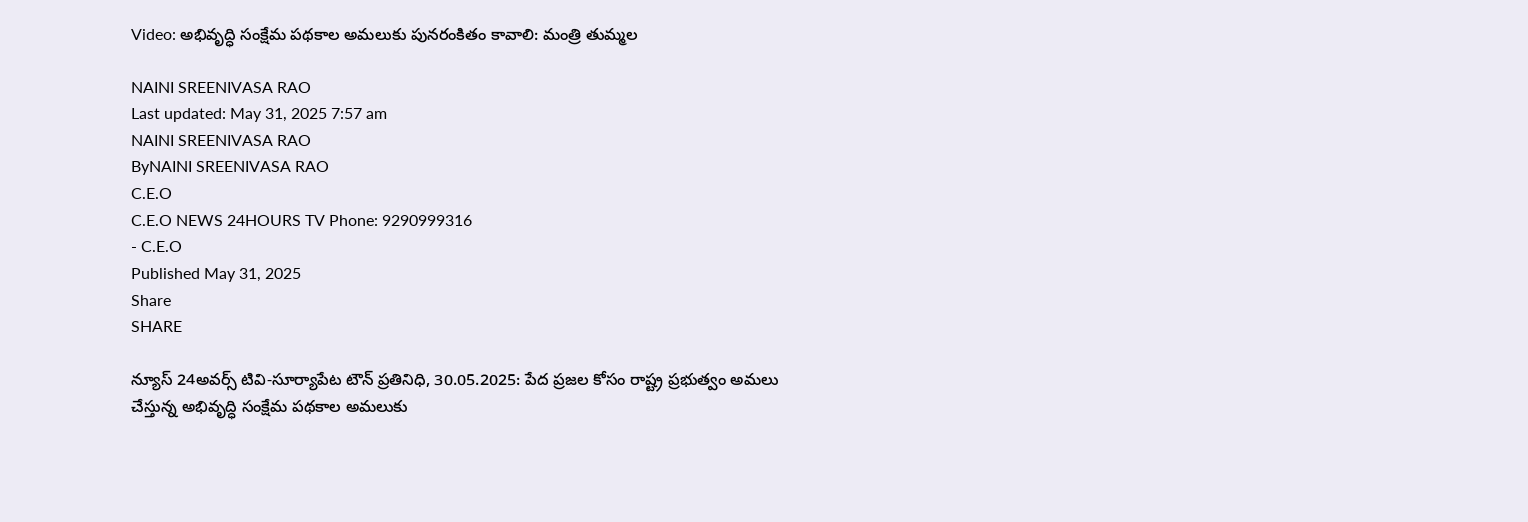Video: అభివృద్ధి సంక్షేమ పథకాల అమలుకు పునరంకితం కావాలి: మంత్రి తుమ్మల

NAINI SREENIVASA RAO
Last updated: May 31, 2025 7:57 am
NAINI SREENIVASA RAO
ByNAINI SREENIVASA RAO
C.E.O
C.E.O NEWS 24HOURS TV Phone: 9290999316
- C.E.O
Published May 31, 2025
Share
SHARE

న్యూస్ 24అవర్స్ టివి-సూర్యాపేట టౌన్ ప్రతినిధి, 30.05.2025: పేద ప్రజల కోసం రాష్ట్ర ప్రభుత్వం అమలు చేస్తున్న అభివృద్ధి సంక్షేమ పథకాల అమలుకు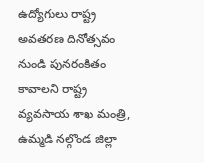ఉద్యోగులు రాష్ట్ర అవతరణ దినోత్సవం నుండి పునరంకితం కావాలని రాష్ట్ర వ్యవసాయ శాఖ మంత్రి, ఉమ్మడి నల్గొండ జిల్లా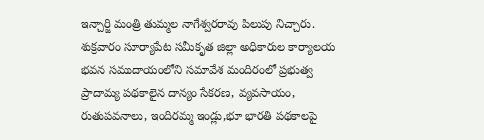ఇన్చార్జి మంత్రి తుమ్మల నాగేశ్వరరావు పిలుపు నిచ్చారు. శుక్రవారం సూర్యాపేట సమీకృత జిల్లా అధికారుల కార్యాలయ భవన సముదాయంలోని సమావేశ మందిరంలో ప్రభుత్వ ప్రాదామ్య పథకాలైన దాన్యం సేకరణ, వ్యవసాయం, రుతుపవనాలు, ఇందిరమ్మ ఇండ్లు,భూ భారతి పథకాలపై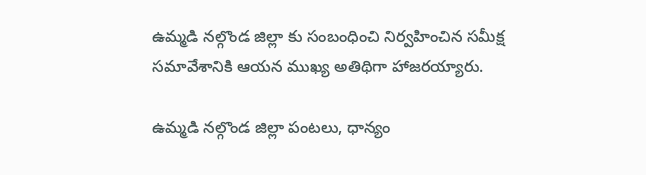ఉమ్మడి నల్గొండ జిల్లా కు సంబంధించి నిర్వహించిన సమీక్ష సమావేశానికి ఆయన ముఖ్య అతిథిగా హాజరయ్యారు.

ఉమ్మడి నల్గొండ జిల్లా పంటలు, ధాన్యం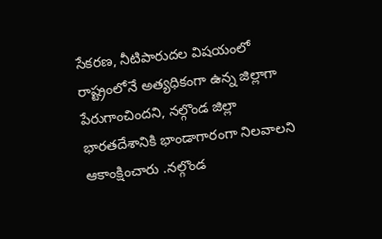సేకరణ, నీటిపారుదల విషయంలో రాష్ట్రంలోనే అత్యధికంగా ఉన్న జిల్లాగా పేరుగాంచిందని, నల్గొండ జిల్లా భారతదేశానికి భాండాగారంగా నిలవాలని ఆకాంక్షించారు .నల్గొండ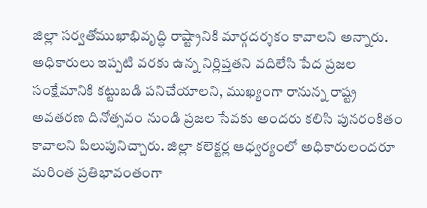జిల్లా సర్వతోముఖాభివృద్ధి రాష్ట్రానికి మార్గదర్శకం కావాలని అన్నారు. అధికారులు ఇప్పటి వరకు ఉన్న నిర్లిప్తతని వదిలేసి పేద ప్రజల సంక్షేమానికి కట్టుబడి పనిచేయాలని, ముఖ్యంగా రానున్న రాష్ట్ర అవతరణ దినోత్సవం నుండి ప్రజల సేవకు అందరు కలిసి పునరంకితం కావాలని పిలుపునిచ్చారు. జిల్లా కలెక్టర్ల ఆధ్వర్యంలో అధికారులందరూ మరింత ప్రతిభావంతంగా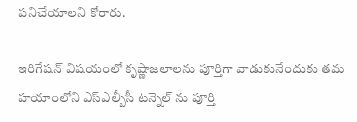పనిచేయాలని కోరారు.

ఇరిగేషన్ విషయంలో కృష్ణాజలాలను పూర్తిగా వాడుకునేందుకు తమ హయాంలోని ఎస్ఎల్బీసీ టన్నెల్ ను పూర్తి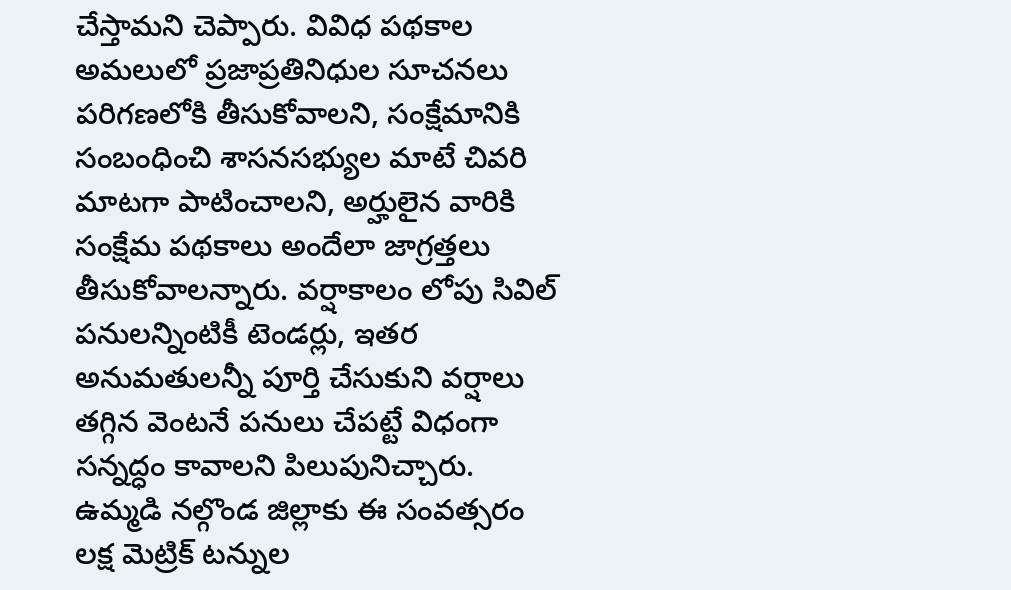చేస్తామని చెప్పారు. వివిధ పథకాల అమలులో ప్రజాప్రతినిధుల సూచనలు పరిగణలోకి తీసుకోవాలని, సంక్షేమానికి సంబంధించి శాసనసభ్యుల మాటే చివరి మాటగా పాటించాలని, అర్హులైన వారికి సంక్షేమ పథకాలు అందేలా జాగ్రత్తలు తీసుకోవాలన్నారు. వర్షాకాలం లోపు సివిల్ పనులన్నింటికీ టెండర్లు, ఇతర అనుమతులన్నీ పూర్తి చేసుకుని వర్షాలు తగ్గిన వెంటనే పనులు చేపట్టే విధంగా సన్నద్ధం కావాలని పిలుపునిచ్చారు. ఉమ్మడి నల్గొండ జిల్లాకు ఈ సంవత్సరం లక్ష మెట్రిక్ టన్నుల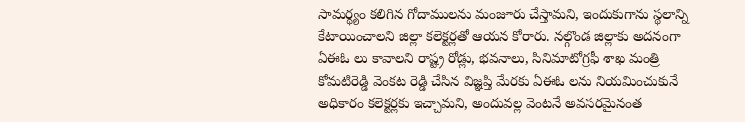సామర్థ్యం కలిగిన గోదాములను మంజూరు చేస్తామని, ఇందుకుగాను స్థలాన్ని కేటాయించాలని జిల్లా కలెక్టర్లతో ఆయన కోరారు. నల్గొండ జిల్లాకు అదనంగా ఏఈఓ లు కావాలని రాష్ట్ర రోడ్లు, భవనాలు, సినిమాటోగ్రఫీ శాఖ మంత్రి కోమటిరెడ్డి వెంకట రెడ్డి చేసిన విజ్ఞప్తి మేరకు ఏఈఓ లను నియమించుకునే అధికారం కలెక్టర్లకు ఇచ్చామని, అందువల్ల వెంటనే అవసరమైనంత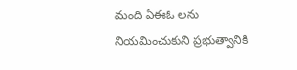మంది ఏఈఓ లను నియమించుకుని ప్రభుత్వానికి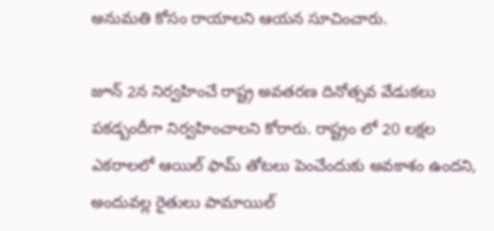అనుమతి కోసం రాయాలని ఆయన సూచించారు.

జూన్ 2న నిర్వహించే రాష్ట్ర అవతరణ దినోత్సవ వేడుకలు పకడ్బందీగా నిర్వహించాలని కోరారు. రాష్ట్రం లో 20 లక్షల ఎకరాలలో ఆయిల్ ఫామ్ తోటలు పెంచేందుకు అవకాశం ఉందని, అందువల్ల రైతులు పామాయిల్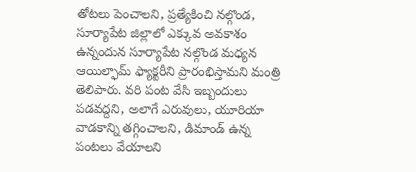తోటలు పెంచాలని, ప్రత్యేకించి నల్గొండ, సూర్యాపేట జిల్లాలో ఎక్కువ అవకాశం ఉన్నందున సూర్యాపేట నల్గొండ మధ్యన ఆయిల్ఫామ్ ఫ్యాక్టరీని ప్రారంభిస్తామని మంత్రి తెలిపారు. వరి పంట వేసి ఇబ్బందులు పడవద్దని, అలాగే ఎరువులు, యూరియా వాడకాన్ని తగ్గించాలని, డిమాండ్ ఉన్న పంటలు వేయాలని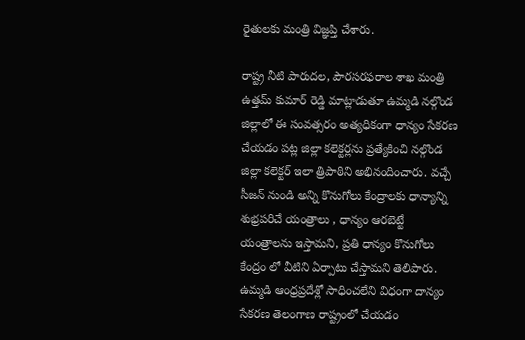రైతులకు మంత్రి విజ్ఞప్తి చేశారు.

రాష్ట్ర నీటి పారుదల, పౌరసరఫరాల శాఖ మంత్రి ఉత్తమ్ కుమార్ రెడ్డి మాట్లాడుతూ ఉమ్మడి నల్గొండ జిల్లాలో ఈ సంవత్సరం అత్యధికంగా ధాన్యం సేకరణ చేయడం పట్ల జిల్లా కలెక్టర్లను ప్రత్యేకించి నల్గొండ జిల్లా కలెక్టర్ ఇలా త్రిపాఠిని అభినందించారు. వచ్చే సీజన్ నుండి అన్ని కొనుగోలు కేంద్రాలకు ధాన్యాన్ని శుభ్రపరిచే యంత్రాలు , ధాన్యం ఆరబెట్టే యంత్రాలను ఇస్తామని, ప్రతి ధాన్యం కొనుగోలు కేంద్రం లో వీటిని ఏర్పాటు చేస్తామని తెలిపారు. ఉమ్మడి ఆంధ్రప్రదేశ్లో సాధించలేని విధంగా దాన్యం సేకరణ తెలంగాణ రాష్ట్రంలో చేయడం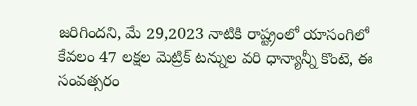జరిగిందని, మే 29,2023 నాటికి రాష్ట్రంలో యాసంగిలో కేవలం 47 లక్షల మెట్రిక్ టన్నుల వరి ధాన్యాన్నీ కొంటె, ఈ సంవత్సరం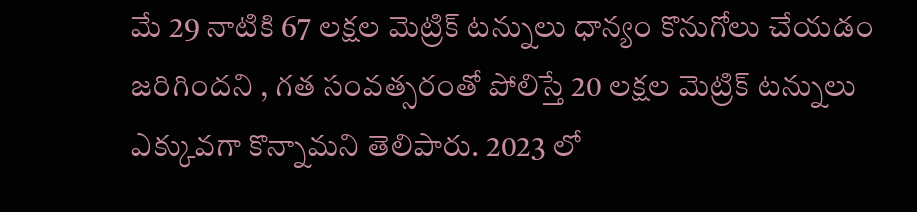మే 29 నాటికి 67 లక్షల మెట్రిక్ టన్నులు ధాన్యం కొనుగోలు చేయడం జరిగిందని , గత సంవత్సరంతో పోలిస్తే 20 లక్షల మెట్రిక్ టన్నులు ఎక్కువగా కొన్నామని తెలిపారు. 2023 లో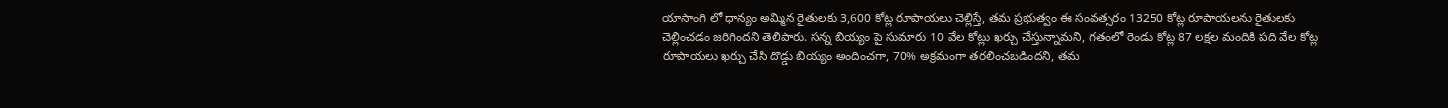యాసాంగి లో ధాన్యం అమ్మిన రైతులకు 3,600 కోట్ల రూపాయలు చెల్లిస్తే, తమ ప్రభుత్వం ఈ సంవత్సరం 13250 కోట్ల రూపాయలను రైతులకు చెల్లించడం జరిగిందని తెలిపారు. సన్న బియ్యం పై సుమారు 10 వేల కోట్లు ఖర్చు చేస్తున్నామని, గతంలో రెండు కోట్ల 87 లక్షల మందికి పది వేల కోట్ల రూపాయలు ఖర్చు చేసి దొడ్డు బియ్యం అందించగా, 70% అక్రమంగా తరలించబడిందని, తమ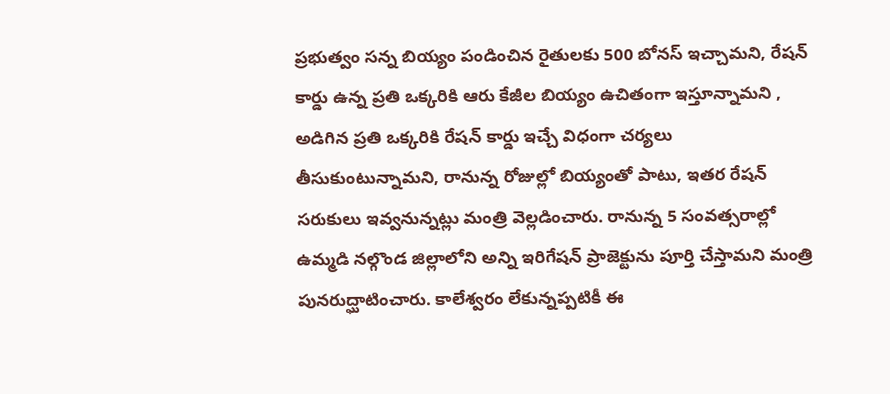ప్రభుత్వం సన్న బియ్యం పండించిన రైతులకు 500 బోనస్ ఇచ్చామని, రేషన్ కార్డు ఉన్న ప్రతి ఒక్కరికి ఆరు కేజీల బియ్యం ఉచితంగా ఇస్తూన్నామని , అడిగిన ప్రతి ఒక్కరికి రేషన్ కార్డు ఇచ్చే విధంగా చర్యలు తీసుకుంటున్నామని, రానున్న రోజుల్లో బియ్యంతో పాటు, ఇతర రేషన్ సరుకులు ఇవ్వనున్నట్లు మంత్రి వెల్లడించారు. రానున్న 5 సంవత్సరాల్లో ఉమ్మడి నల్గొండ జిల్లాలోని అన్ని ఇరిగేషన్ ప్రాజెక్టును పూర్తి చేస్తామని మంత్రి పునరుద్ఘాటించారు. కాలేశ్వరం లేకున్నప్పటికీ ఈ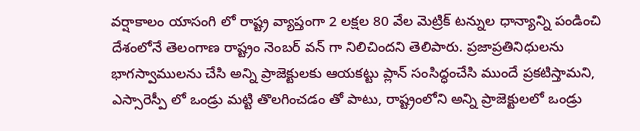వర్షాకాలం యాసంగి లో రాష్ట్ర వ్యాప్తంగా 2 లక్షల 80 వేల మెట్రిక్ టన్నుల ధాన్యాన్ని పండించి దేశంలోనే తెలంగాణ రాష్ట్రం నెంబర్ వన్ గా నిలిచిందని తెలిపారు. ప్రజాప్రతినిధులను భాగస్వాములను చేసి అన్ని ప్రాజెక్టులకు ఆయకట్టు ప్లాన్ సంసిద్ధంచేసి ముందే ప్రకటిస్తామని, ఎస్సారెస్పీ లో ఒండ్రు మట్టి తొలగించడం తో పాటు, రాష్ట్రంలోని అన్ని ప్రాజెక్టులలో ఒండ్రు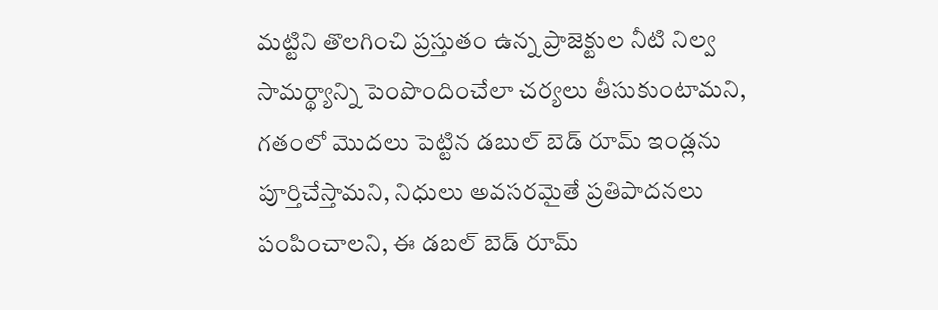మట్టిని తొలగించి ప్రస్తుతం ఉన్న ప్రాజెక్టుల నీటి నిల్వ సామర్థ్యాన్ని పెంపొందించేలా చర్యలు తీసుకుంటామని, గతంలో మొదలు పెట్టిన డబుల్ బెడ్ రూమ్ ఇండ్లను పూర్తిచేస్తామని, నిధులు అవసరమైతే ప్రతిపాదనలు పంపించాలని, ఈ డబల్ బెడ్ రూమ్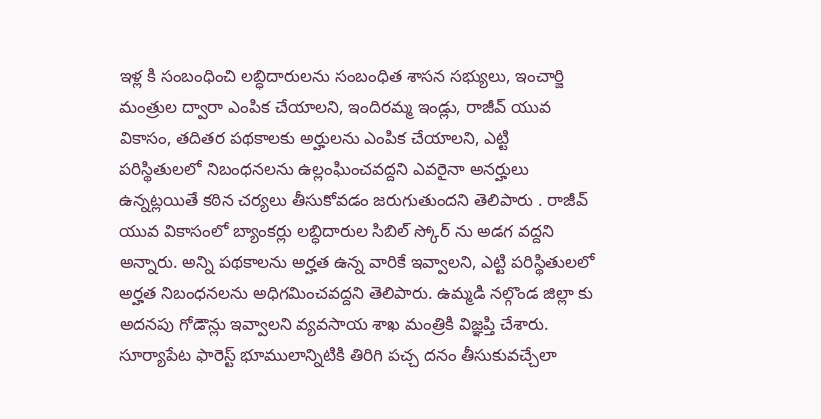ఇళ్ల కి సంబంధించి లబ్ధిదారులను సంబంధిత శాసన సభ్యులు, ఇంచార్జి మంత్రుల ద్వారా ఎంపిక చేయాలని, ఇందిరమ్మ ఇండ్లు, రాజీవ్ యువ వికాసం, తదితర పథకాలకు అర్హులను ఎంపిక చేయాలని, ఎట్టి పరిస్థితులలో నిబంధనలను ఉల్లంఘించవద్దని ఎవరైనా అనర్హులు ఉన్నట్లయితే కఠిన చర్యలు తీసుకోవడం జరుగుతుందని తెలిపారు . రాజీవ్ యువ వికాసంలో బ్యాంకర్లు లబ్ధిదారుల సిబిల్ స్కోర్ ను అడగ వద్దని అన్నారు. అన్ని పథకాలను అర్హత ఉన్న వారికే ఇవ్వాలని, ఎట్టి పరిస్థితులలో అర్హత నిబంధనలను అధిగమించవద్దని తెలిపారు. ఉమ్మడి నల్గొండ జిల్లా కు అదనపు గోడౌన్లు ఇవ్వాలని వ్యవసాయ శాఖ మంత్రికి విజ్ఞప్తి చేశారు. సూర్యాపేట ఫారెస్ట్ భూములాన్నిటికి తిరిగి పచ్చ దనం తీసుకువచ్చేలా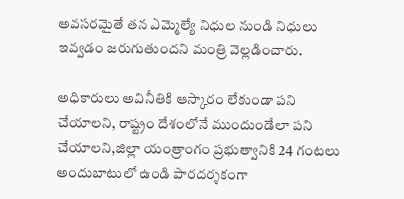అవసరమైతే తన ఎమ్మెల్యే నిధుల నుండి నిధులు ఇవ్వడం జరుగుతుందని మంత్రి వెల్లడించారు.

అధికారులు అవినీతికి ఆస్కారం లేకుండా పని చేయాలని, రాష్ట్రం దేశంలోనే ముందుండేలా పని చేయాలని,జిల్లా యంత్రాంగం ప్రభుత్వానికి 24 గంటలు అందుబాటులో ఉండి పారదర్శకంగా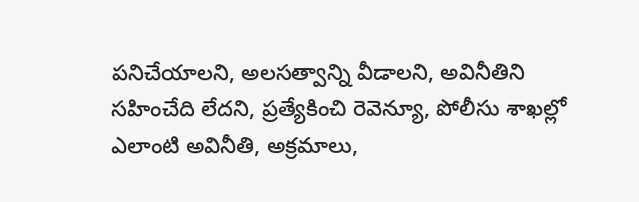పనిచేయాలని, అలసత్వాన్ని వీడాలని, అవినీతిని సహించేది లేదని, ప్రత్యేకించి రెవెన్యూ, పోలీసు శాఖల్లో ఎలాంటి అవినీతి, అక్రమాలు,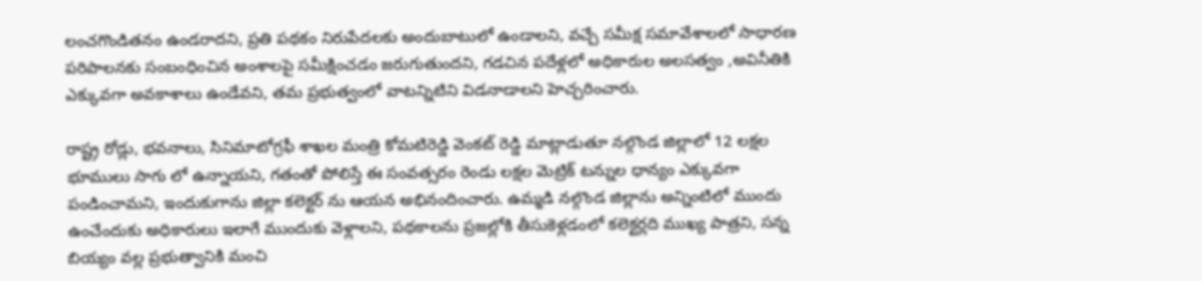లంచగొండితనం ఉండరాదని, ప్రతి పథకం నిరుపేదలకు అందుబాటులో ఉండాలని, వచ్చే సమీక్ష సమావేశాలలో సాధారణ పరిపాలనకు సంబంధించిన అంశాలపై సమీక్షించడం జరుగుతుందని, గడచిన పదేళ్లలో అధికారుల అలసత్వం ,అవినీతికి ఎక్కువగా అవకాశాలు ఉండేవని, తమ ప్రభుత్వంలో వాటన్నిటిని విడనాడాలని హెచ్చరించారు.

రాష్ట్ర రోడ్లు, భవనాలు, సినిమాటోగ్రఫీ శాఖల మంత్రి కోమటిరెడ్డి వెంకట్ రెడ్డి మాట్లాడుతూ నల్గొండ జిల్లాలో 12 లక్షల భూములు సాగు లో ఉన్నాయని, గతంతో పోలిస్తే ఈ సంవత్సరం రెండు లక్షల మెట్రిక్ టన్నుల ధాన్యం ఎక్కువగా పండించామని, ఇందుకుగాను జిల్లా కలెక్టర్ ను ఆయన అభినందించారు. ఉమ్మడి నల్గొండ జిల్లాను అన్నింటిలో ముందు ఉంచేందుకు అధికారులు ఇలాగే ముందుకు వెళ్లాలని, పథకాలను ప్రజల్లోకి తీసుకెళ్లడంలో కలెక్టర్లది ముఖ్య పాత్రని, సన్న బియ్యం వల్ల ప్రభుత్వానికి మంచి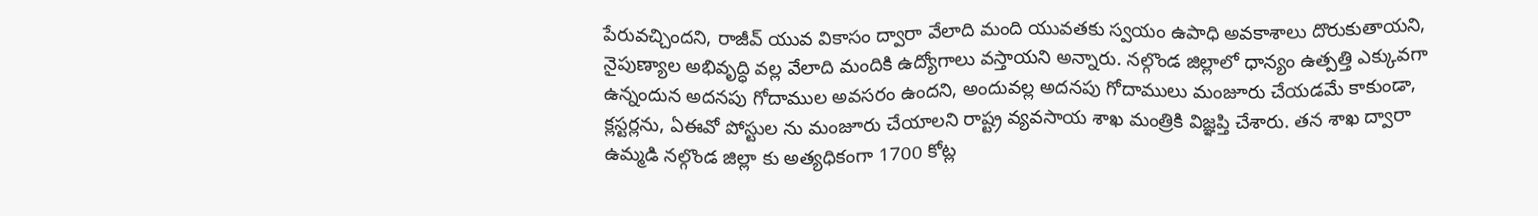పేరువచ్చిందని, రాజీవ్ యువ వికాసం ద్వారా వేలాది మంది యువతకు స్వయం ఉపాధి అవకాశాలు దొరుకుతాయని, నైపుణ్యాల అభివృద్ధి వల్ల వేలాది మందికి ఉద్యోగాలు వస్తాయని అన్నారు. నల్గొండ జిల్లాలో ధాన్యం ఉత్పత్తి ఎక్కువగా ఉన్నందున అదనపు గోదాముల అవసరం ఉందని, అందువల్ల అదనపు గోదాములు మంజూరు చేయడమే కాకుండా, క్లస్టర్లను, ఏఈవో పోస్టుల ను మంజూరు చేయాలని రాష్ట్ర వ్యవసాయ శాఖ మంత్రికి విజ్ఞప్తి చేశారు. తన శాఖ ద్వారా ఉమ్మడి నల్గొండ జిల్లా కు అత్యధికంగా 1700 కోట్ల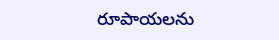రూపాయలను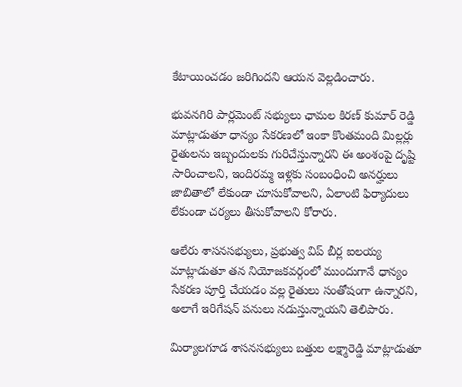కేటాయించడం జరిగిందని ఆయన వెల్లడించారు.

భువనగిరి పార్లమెంట్ సభ్యులు ఛామల కిరణ్ కుమార్ రెడ్డి మాట్లాడుతూ ధాన్యం సేకరణలో ఇంకా కొంతమంది మిల్లర్లు రైతులను ఇబ్బందులకు గురిచేస్తున్నారని ఈ అంశంపై దృష్టి సారించాలని, ఇందిరమ్మ ఇళ్లకు సంబంధించి అనర్హులు జాబితాలో లేకుండా చూసుకోవాలని, ఏలాంటి ఫిర్యాదులు లేకుండా చర్యలు తీసుకోవాలని కోరారు.

ఆలేరు శాసనసభ్యులు, ప్రభుత్వ విప్ బీర్ల ఐలయ్య మాట్లాడుతూ తన నియోజకవర్గంలో ముందుగానే ధాన్యం సేకరణ పూర్తి చేయడం వల్ల రైతులు సంతోషంగా ఉన్నారని, అలాగే ఇరిగేషన్ పనులు నడుస్తున్నాయని తెలిపారు.

మిర్యాలగూడ శాసనసభ్యులు బత్తుల లక్ష్మారెడ్డి మాట్లాడుతూ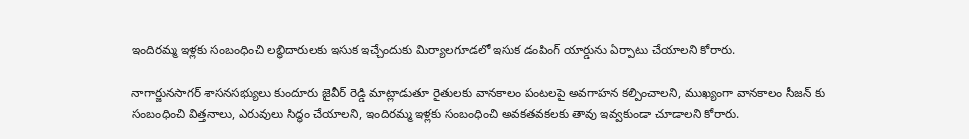ఇందిరమ్మ ఇళ్లకు సంబంధించి లబ్ధిదారులకు ఇసుక ఇచ్చేందుకు మిర్యాలగూడలో ఇసుక డంపింగ్ యార్డును ఏర్పాటు చేయాలని కోరారు.

నాగార్జునసాగర్ శాసనసభ్యులు కుందూరు జైవీర్ రెడ్డి మాట్లాడుతూ రైతులకు వానకాలం పంటలపై అవగాహన కల్పించాలని, ముఖ్యంగా వానకాలం సీజన్ కు సంబంధించి విత్తనాలు, ఎరువులు సిద్ధం చేయాలని, ఇందిరమ్మ ఇళ్లకు సంబంధించి అవకతవకలకు తావు ఇవ్వకుండా చూడాలని కోరారు.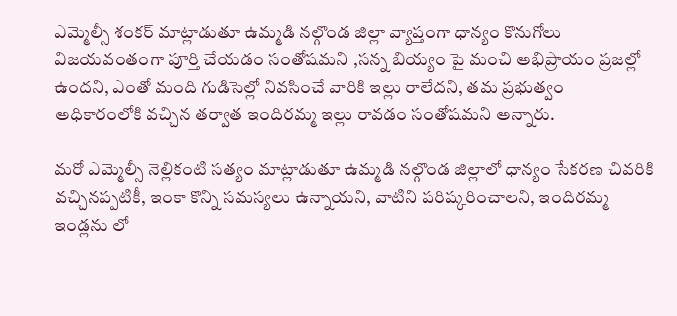ఎమ్మెల్సీ శంకర్ మాట్లాడుతూ ఉమ్మడి నల్గొండ జిల్లా వ్యాప్తంగా ధాన్యం కొనుగోలు విజయవంతంగా పూర్తి చేయడం సంతోషమని ,సన్న బియ్యం పై మంచి అభిప్రాయం ప్రజల్లో ఉందని, ఎంతో మంది గుడిసెల్లో నివసించే వారికి ఇల్లు రాలేదని, తమ ప్రభుత్వం అధికారంలోకి వచ్చిన తర్వాత ఇందిరమ్మ ఇల్లు రావడం సంతోషమని అన్నారు.

మరో ఎమ్మెల్సీ నెల్లికంటి సత్యం మాట్లాడుతూ ఉమ్మడి నల్గొండ జిల్లాలో ధాన్యం సేకరణ చివరికి వచ్చినప్పటికీ, ఇంకా కొన్ని సమస్యలు ఉన్నాయని, వాటిని పరిష్కరించాలని, ఇందిరమ్మ ఇండ్లను లో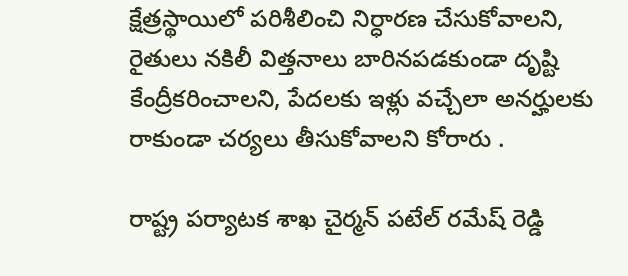క్షేత్రస్థాయిలో పరిశీలించి నిర్ధారణ చేసుకోవాలని, రైతులు నకిలీ విత్తనాలు బారినపడకుండా దృష్టి కేంద్రీకరించాలని, పేదలకు ఇళ్లు వచ్చేలా అనర్హులకు రాకుండా చర్యలు తీసుకోవాలని కోరారు .

రాష్ట్ర పర్యాటక శాఖ చైర్మన్ పటేల్ రమేష్ రెడ్డి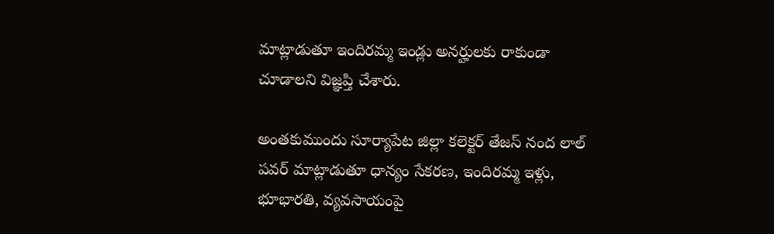మాట్లాడుతూ ఇందిరమ్మ ఇండ్లు అనర్హులకు రాకుండా చూడాలని విజ్ఞప్తి చేశారు.

అంతకుముందు సూర్యాపేట జిల్లా కలెక్టర్ తేజస్ నంద లాల్ పవర్ మాట్లాడుతూ ధాన్యం సేకరణ, ఇందిరమ్మ ఇళ్లు, భూభారతి, వ్యవసాయంపై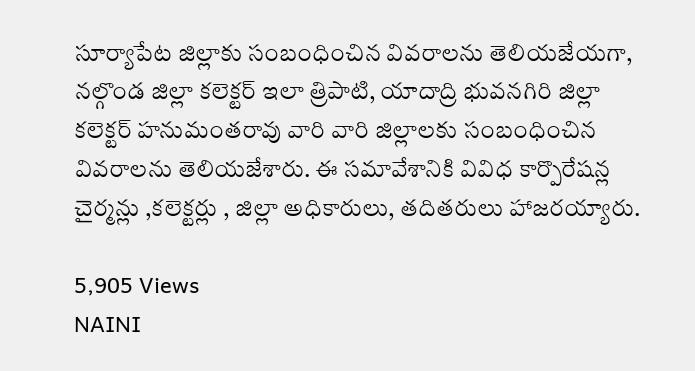సూర్యాపేట జిల్లాకు సంబంధించిన వివరాలను తెలియజేయగా, నల్గొండ జిల్లా కలెక్టర్ ఇలా త్రిపాటి, యాదాద్రి భువనగిరి జిల్లా కలెక్టర్ హనుమంతరావు వారి వారి జిల్లాలకు సంబంధించిన వివరాలను తెలియజేశారు. ఈ సమావేశానికి వివిధ కార్పొరేషన్ల చైర్మన్లు ,కలెక్టర్లు , జిల్లా అధికారులు, తదితరులు హాజరయ్యారు.

5,905 Views
NAINI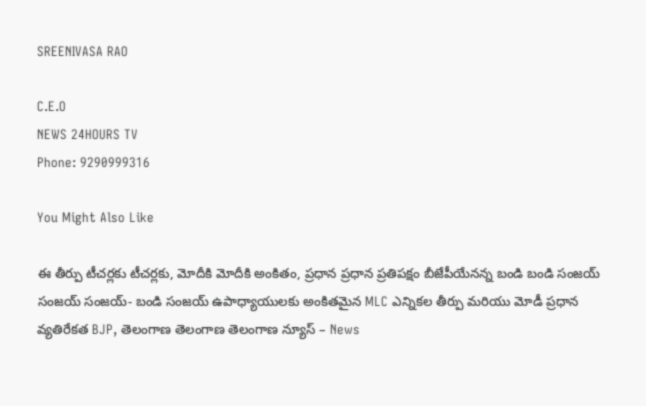SREENIVASA RAO

C.E.O
NEWS 24HOURS TV
Phone: 9290999316

You Might Also Like

ఈ తీర్పు టీచర్లకు టీచర్లకు, మోదీకి మోదీకి అంకితం, ప్రధాన ప్రధాన ప్రతిపక్షం బీజేపీయేనన్న బండి బండి సంజయ్ సంజయ్ సంజయ్- బండి సంజయ్ ఉపాధ్యాయులకు అంకితమైన MLC ఎన్నికల తీర్పు మరియు మోడీ ప్రధాన వ్యతిరేకత BJP, తెలంగాణ తెలంగాణ తెలంగాణ న్యూస్ – News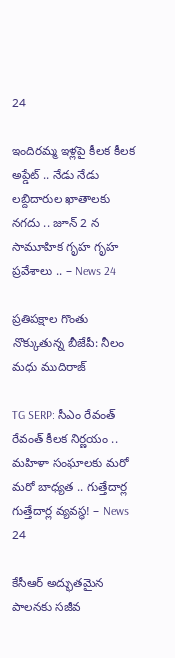24

ఇందిరమ్మ ఇళ్లపై కీలక కీలక అప్డేట్ .. నేడు నేడు లబ్దిదారుల ఖాతాలకు నగదు .. జూన్‌ 2 న సామూహిక గృహ గృహ ప్రవేశాలు .. – News 24

ప్రతిపక్షాల గొంతు నొక్కుతున్న బీజేపీ: నీలం మధు ముదిరాజ్

TG SERP: సీఎం రేవంత్ రేవంత్ కీలక నిర్ణయం .. మహిళా సంఘాలకు మరో మరో బాధ్యత .. గుత్తేదార్ల గుత్తేదార్ల వ్యవస్థ! – News 24

కేసీఆర్ అద్భుతమైన పాలనకు సజీవ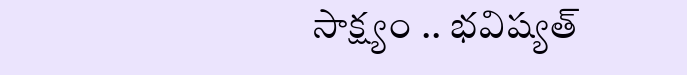సాక్ష్యం .. భవిష్యత్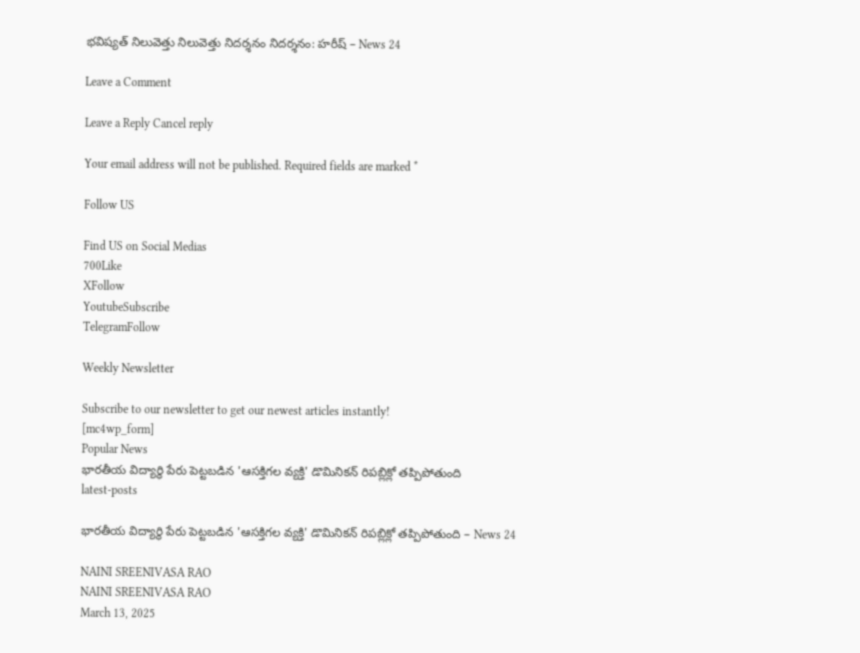భవిష్యత్ నిలువెత్తు నిలువెత్తు నిదర్శనం నిదర్శనం: హరీష్ – News 24

Leave a Comment

Leave a Reply Cancel reply

Your email address will not be published. Required fields are marked *

Follow US

Find US on Social Medias
700Like
XFollow
YoutubeSubscribe
TelegramFollow

Weekly Newsletter

Subscribe to our newsletter to get our newest articles instantly!
[mc4wp_form]
Popular News
భారతీయ విద్యార్థి పేరు పెట్టబడిన 'ఆసక్తిగల వ్యక్తి' డొమినికన్ రిపబ్లిక్లో తప్పిపోతుంది
latest-posts

భారతీయ విద్యార్థి పేరు పెట్టబడిన 'ఆసక్తిగల వ్యక్తి' డొమినికన్ రిపబ్లిక్లో తప్పిపోతుంది – News 24

NAINI SREENIVASA RAO
NAINI SREENIVASA RAO
March 13, 2025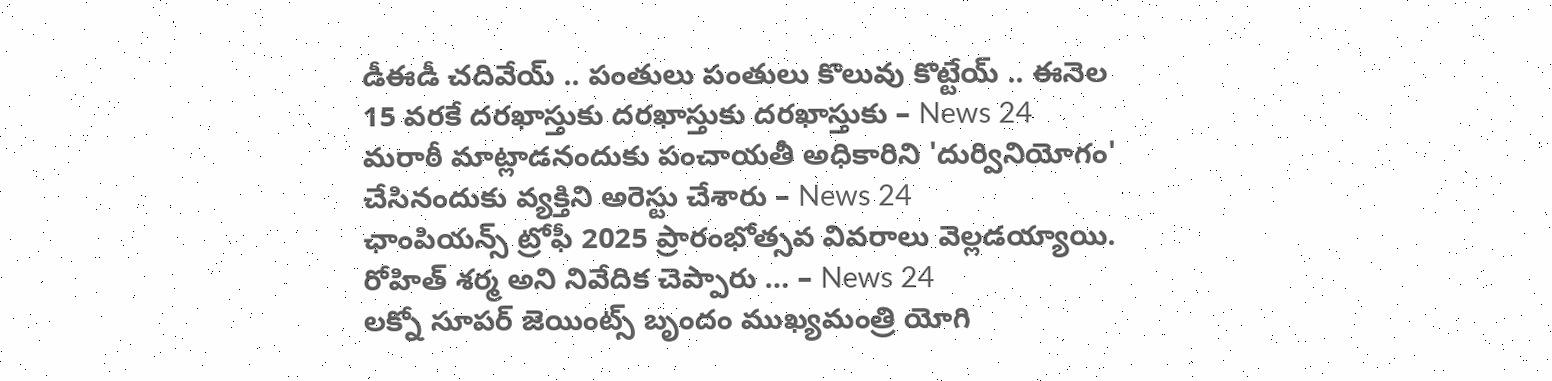డీఈడీ చదివేయ్ .. పంతులు పంతులు కొలువు కొట్టేయ్ .. ఈనెల 15 వరకే దరఖాస్తుకు దరఖాస్తుకు దరఖాస్తుకు – News 24
మరాఠీ మాట్లాడనందుకు పంచాయతీ అధికారిని 'దుర్వినియోగం' చేసినందుకు వ్యక్తిని అరెస్టు చేశారు – News 24
ఛాంపియన్స్ ట్రోఫీ 2025 ప్రారంభోత్సవ వివరాలు వెల్లడయ్యాయి. రోహిత్ శర్మ అని నివేదిక చెప్పారు … – News 24
లక్నో సూపర్ జెయింట్స్ బృందం ముఖ్యమంత్రి యోగి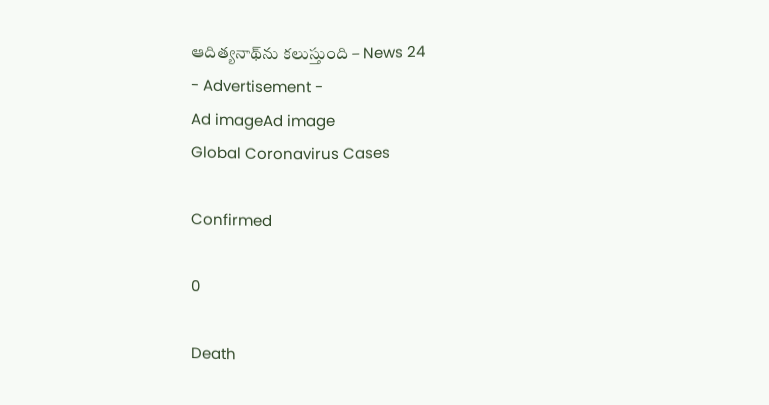ఆదిత్యనాథ్‌ను కలుస్తుంది – News 24
- Advertisement -
Ad imageAd image
Global Coronavirus Cases

Confirmed

0

Death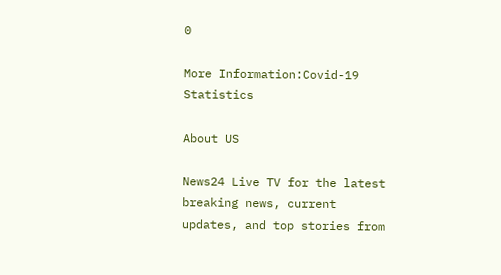0

More Information:Covid-19 Statistics

About US

News24 Live TV for the latest breaking news, current updates, and top stories from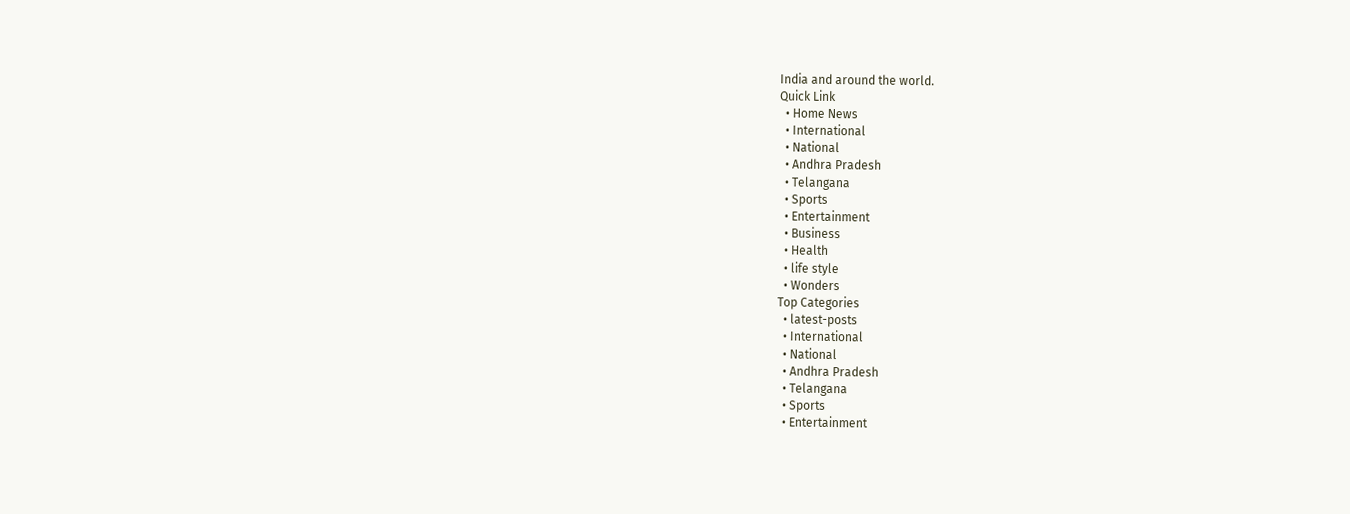India and around the world.
Quick Link
  • Home News
  • International
  • National
  • Andhra Pradesh
  • Telangana
  • Sports
  • Entertainment
  • Business
  • Health
  • life style
  • Wonders
Top Categories
  • latest-posts
  • International
  • National
  • Andhra Pradesh
  • Telangana
  • Sports
  • Entertainment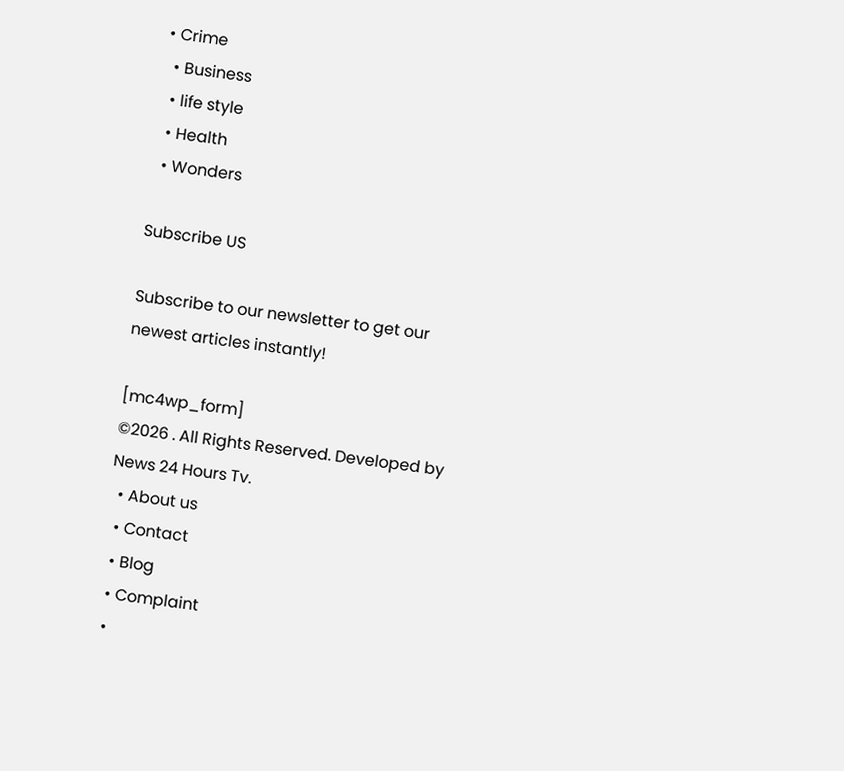• Crime
  • Business
  • life style
  • Health
  • Wonders

Subscribe US

Subscribe to our newsletter to get our newest articles instantly!

[mc4wp_form]
©2026 . All Rights Reserved. Developed by News 24 Hours Tv.
  • About us
  • Contact
  • Blog
  • Complaint
  •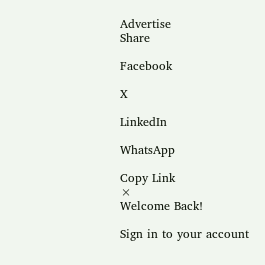Advertise
Share

Facebook

X

LinkedIn

WhatsApp

Copy Link
×
Welcome Back!

Sign in to your account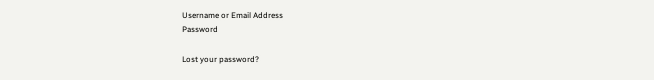Username or Email Address
Password

Lost your password?